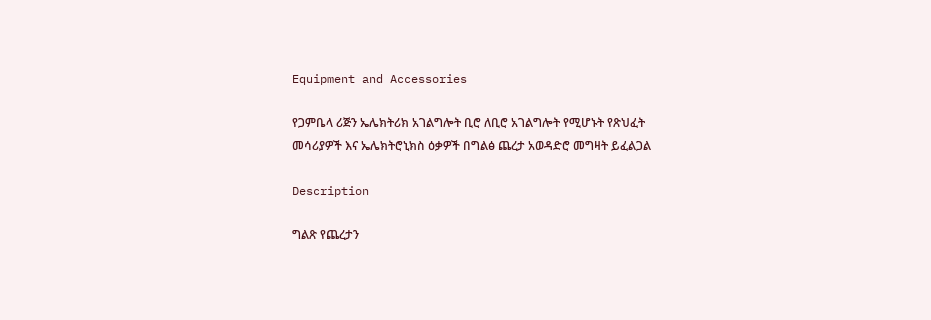Equipment and Accessories

የጋምቤላ ሪጅን ኤሌክትሪክ አገልግሎት ቢሮ ለቢሮ አገልግሎት የሚሆኑት የጽህፈት መሳሪያዎች እና ኤሌክትሮኒክስ ዕቃዎች በግልፅ ጨረታ አወዳድሮ መግዛት ይፈልጋል

Description

ግልጽ የጨረታን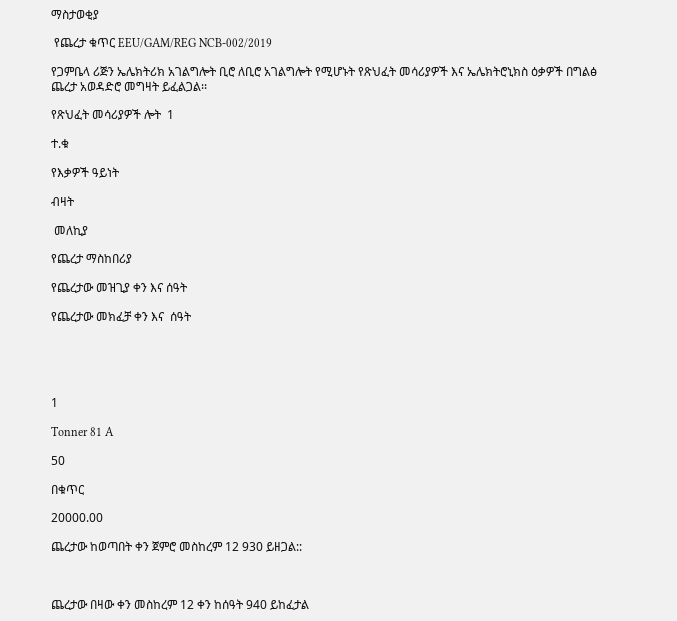ማስታወቂያ

 የጨረታ ቁጥር EEU/GAM/REG NCB-002/2019

የጋምቤላ ሪጅን ኤሌክትሪክ አገልግሎት ቢሮ ለቢሮ አገልግሎት የሚሆኑት የጽህፈት መሳሪያዎች እና ኤሌክትሮኒክስ ዕቃዎች በግልፅ ጨረታ አወዳድሮ መግዛት ይፈልጋል፡፡

የጽህፈት መሳሪያዎች ሎት  1

ተ.ቁ

የእቃዎች ዓይነት

ብዛት

 መለኪያ

የጨረታ ማስከበሪያ

የጨረታው መዝጊያ ቀን እና ሰዓት

የጨረታው መክፈቻ ቀን እና  ሰዓት





1

Tonner 81 A

50

በቁጥር

20000.00

ጨረታው ከወጣበት ቀን ጀምሮ መስከረም 12 930 ይዘጋል::



ጨረታው በዛው ቀን መስከረም 12 ቀን ከሰዓት 940 ይከፈታል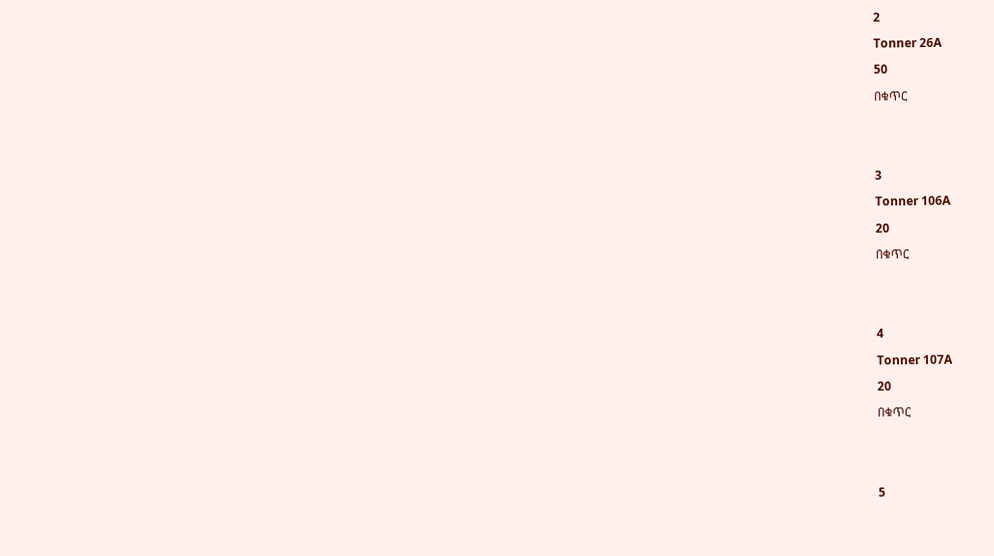2

Tonner 26A

50

በቁጥር





3

Tonner 106A

20

በቁጥር





4

Tonner 107A

20

በቁጥር





5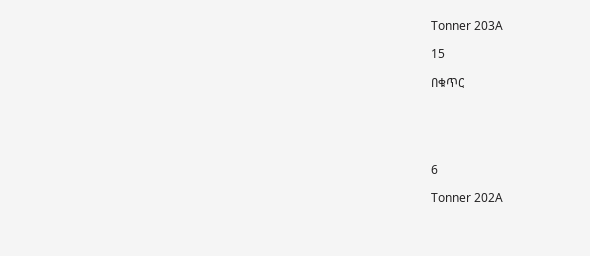Tonner 203A

15

በቁጥር





6

Tonner 202A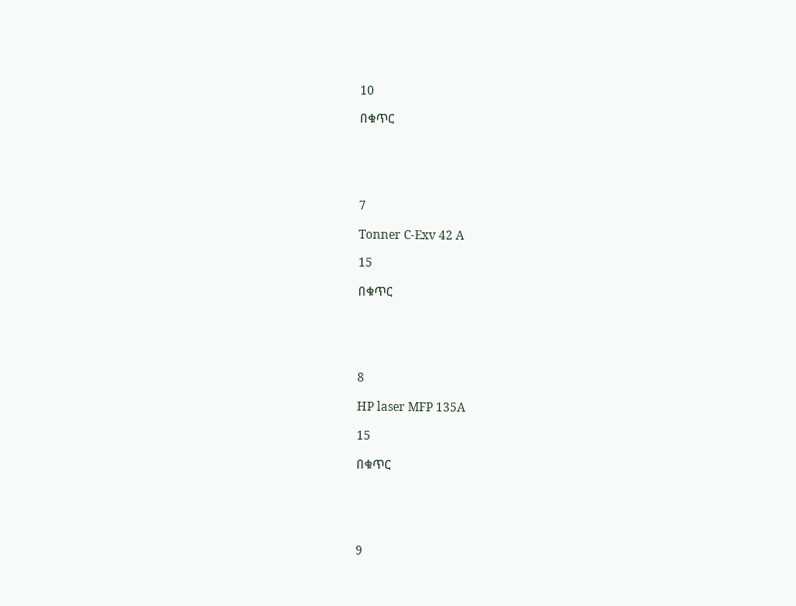10

በቁጥር





7

Tonner C-Exv 42 A

15

በቁጥር





8

HP laser MFP 135A

15

በቁጥር





9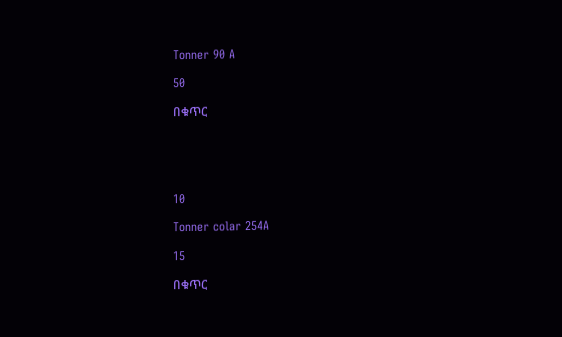Tonner 90 A

50

በቁጥር





10

Tonner colar 254A

15

በቁጥር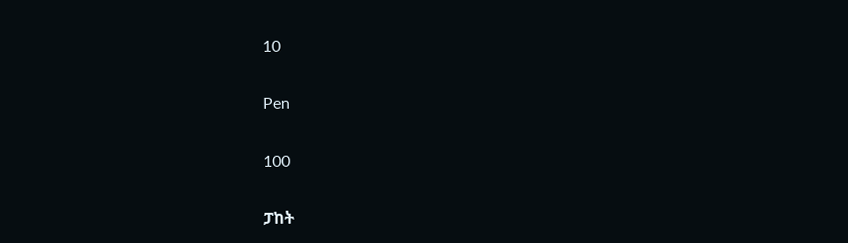10

Pen

100

ፓከት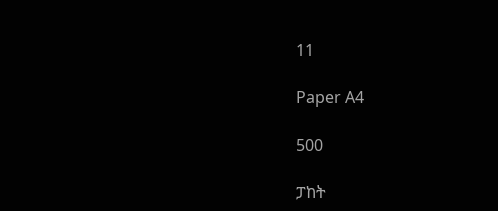11

Paper A4

500

ፓከት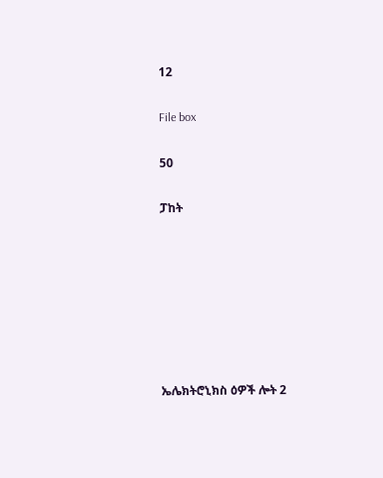12

File box

50

ፓከት







ኤሌክትሮኒክስ ዕዎች ሎት 2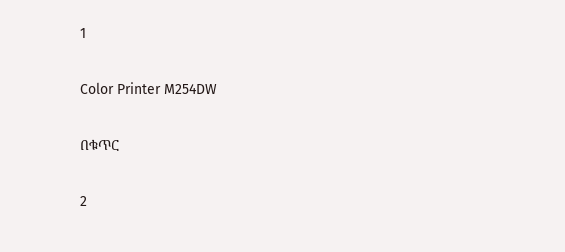1

Color Printer M254DW

በቁጥር

2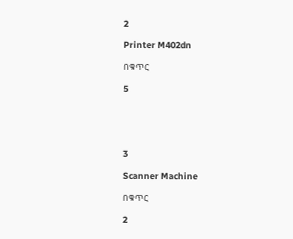2

Printer M402dn

በቁጥር

5





3

Scanner Machine

በቁጥር

2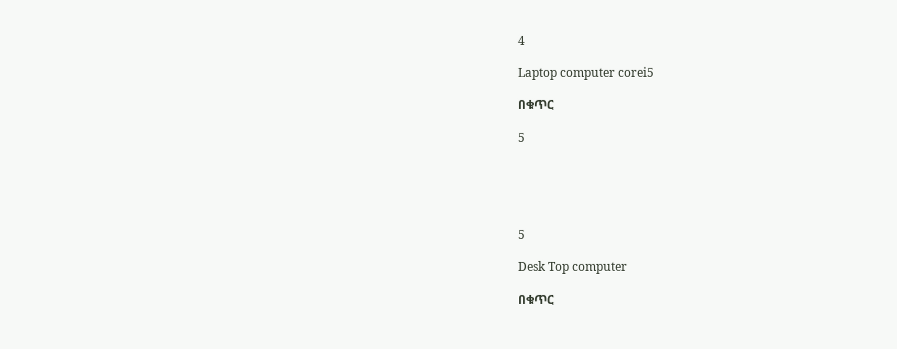4

Laptop computer corei5

በቁጥር

5





5

Desk Top computer

በቁጥር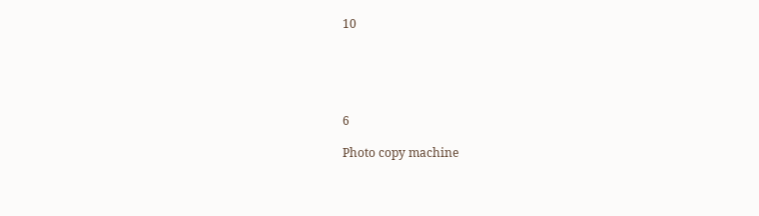10





6

Photo copy machine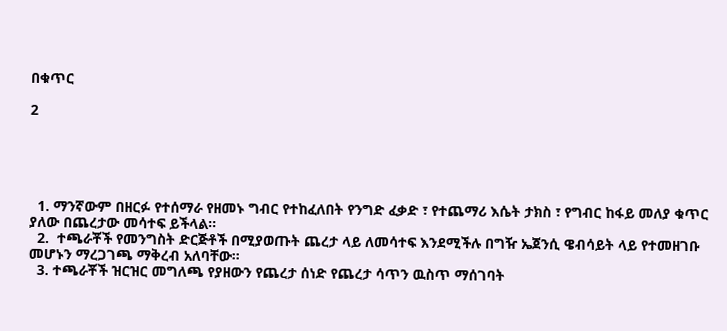በቁጥር

2





  1. ማንኛውም በዘርፉ የተሰማራ የዘመኑ ግብር የተከፈለበት የንግድ ፈቃድ ፣ የተጨማሪ እሴት ታክስ ፣ የግብር ከፋይ መለያ ቁጥር ያለው በጨረታው መሳተፍ ይችላል፡፡
  2.  ተጫራቾች የመንግስት ድርጅቶች በሚያወጡት ጨረታ ላይ ለመሳተፍ እንደሚችሉ በግዥ ኤጀንሲ ዌብሳይት ላይ የተመዘገቡ መሆኑን ማረጋገጫ ማቅረብ አለባቸው፡፡
  3. ተጫራቾች ዝርዝር መግለጫ የያዘውን የጨረታ ሰነድ የጨረታ ሳጥን ዉስጥ ማሰገባት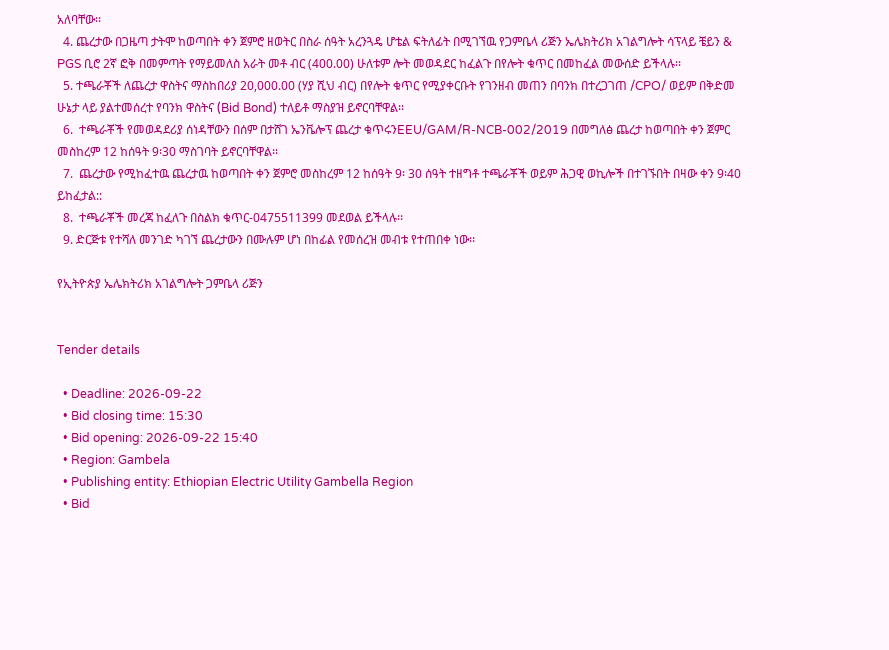አለባቸው፡፡
  4. ጨረታው በጋዜጣ ታትሞ ከወጣበት ቀን ጀምሮ ዘወትር በስራ ሰዓት አረንጓዴ ሆቴል ፍትለፊት በሚገኘዉ የጋምቤላ ሪጅን ኤሌክትሪክ አገልግሎት ሳፕላይ ቼይን & PGS ቢሮ 2ኛ ፎቅ በመምጣት የማይመለስ አራት መቶ ብር (400.00) ሁለቱም ሎት መወዳደር ከፈልጉ በየሎት ቁጥር በመከፈል መውሰድ ይችላሉ፡፡
  5. ተጫራቾች ለጨረታ ዋስትና ማስከበሪያ 20,000.00 (ሃያ ሺህ ብር) በየሎት ቁጥር የሚያቀርቡት የገንዘብ መጠን በባንክ በተረጋገጠ /CPO/ ወይም በቅድመ ሁኔታ ላይ ያልተመሰረተ የባንክ ዋስትና (Bid Bond) ተለይቶ ማስያዝ ይኖርባቸዋል፡፡
  6.  ተጫራቾች የመወዳደሪያ ሰነዳቸውን በሰም በታሸገ ኤንቬሎፕ ጨረታ ቁጥሩንEEU/GAM/R‐NCB-002/2019 በመግለፅ ጨረታ ከወጣበት ቀን ጀምር መስከረም 12 ከሰዓት 9፡30 ማስገባት ይኖርባቸዋል፡፡
  7.  ጨረታው የሚከፈተዉ ጨረታዉ ከወጣበት ቀን ጀምሮ መስከረም 12 ከሰዓት 9፡ 30 ሰዓት ተዘግቶ ተጫራቾች ወይም ሕጋዊ ወኪሎች በተገኙበት በዛው ቀን 9፡40 ይከፈታል::
  8.  ተጫራቾች መረጃ ከፈለጉ በስልክ ቁጥር-0475511399 መደወል ይችላሉ፡፡
  9. ድርጅቱ የተሻለ መንገድ ካገኘ ጨረታውን በሙሉም ሆነ በከፊል የመሰረዝ መብቱ የተጠበቀ ነው፡፡

የኢትዮጵያ ኤሌክትሪክ አገልግሎት ጋምቤላ ሪጅን


Tender details

  • Deadline: 2026-09-22
  • Bid closing time: 15:30
  • Bid opening: 2026-09-22 15:40
  • Region: Gambela
  • Publishing entity: Ethiopian Electric Utility Gambella Region
  • Bid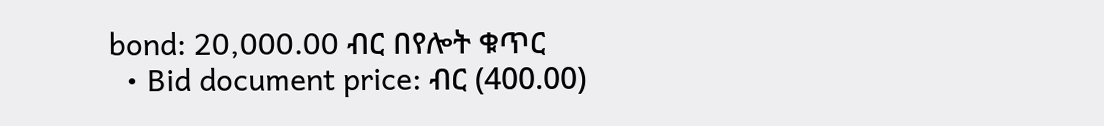bond: 20,000.00 ብር በየሎት ቁጥር
  • Bid document price: ብር (400.00)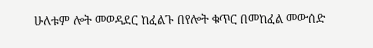ሁለቱም ሎት መወዳደር ከፈልጉ በየሎት ቁጥር በመከፈል መውሰድ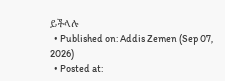ይችላሉ
  • Published on: Addis Zemen (Sep 07, 2026)
  • Posted at: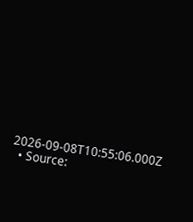2026-09-08T10:55:06.000Z
  • Source: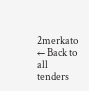2merkato
← Back to all tenders